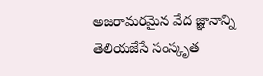అజరామరమైన వేద జ్ఞానాన్ని తెలియజేసే సంస్కృత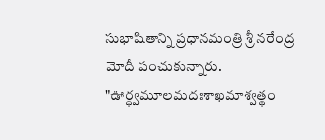సుభాషితాన్ని ప్రధానమంత్రి శ్రీ నరేంద్ర మోదీ పంచుకున్నారు.
"ఊర్ధ్వమూలమదఃశాఖమాశ్వత్థం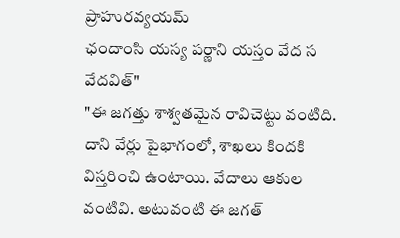ప్రాహురవ్యయమ్
ఛందాంసి యస్య పర్ణాని యస్తం వేద స వేదవిత్"
"ఈ జగత్తు శాశ్వతమైన రావిచెట్టు వంటిది. దాని వేర్లు పైభాగంలో, శాఖలు కిందకి విస్తరించి ఉంటాయి. వేదాలు ఆకుల వంటివి. అటువంటి ఈ జగత్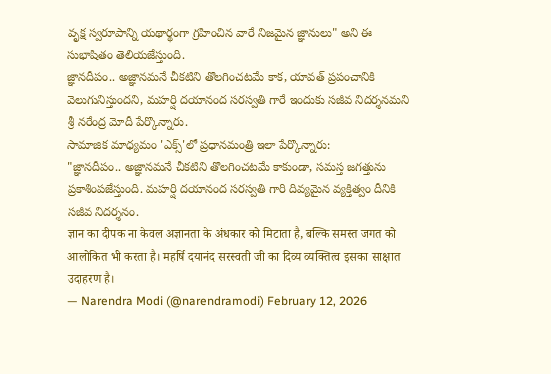వృక్ష స్వరూపాన్ని యథార్థంగా గ్రహించిన వారే నిజమైన జ్ఞానులు" అని ఈ సుభాషితం తెలియజేస్తుంది.
జ్ఞానదీపం.. అజ్ఞానమనే చీకటిని తొలగించటమే కాక, యావత్ ప్రపంచానికి వెలుగునిస్తుందని, మహర్షి దయానంద సరస్వతి గారే ఇందుకు సజీవ నిదర్శనమని శ్రీ నరేంద్ర మోదీ పేర్కొన్నారు.
సామాజిక మాధ్యమం 'ఎక్స్'లో ప్రధానమంత్రి ఇలా పేర్కొన్నారు:
"జ్ఞానదీపం.. అజ్ఞానమనే చీకటిని తొలగించటమే కాకుండా, సమస్త జగత్తును ప్రకాశింపజేస్తుంది. మహర్షి దయానంద సరస్వతి గారి దివ్యమైన వ్యక్తిత్వం దీనికి సజీవ నిదర్శనం.
ज्ञान का दीपक ना केवल अज्ञानता के अंधकार को मिटाता है, बल्कि समस्त जगत को आलोकित भी करता है। महर्षि दयानंद सरस्वती जी का दिव्य व्यक्तित्व इसका साक्षात उदाहरण है।
— Narendra Modi (@narendramodi) February 12, 2026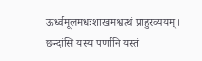ऊर्ध्वमूलमधःशाखमश्वत्थं प्राहुरव्ययम्।
छन्दांसि यस्य पर्णानि यस्तं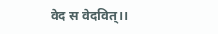वेद स वेदवित्।।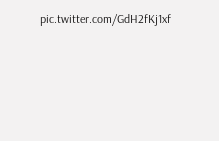pic.twitter.com/GdH2fKj1xf